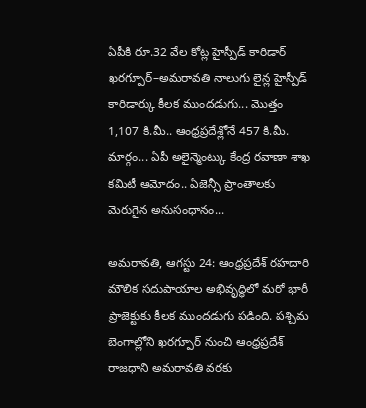ఏపీకి రూ.32 వేల కోట్ల హైస్పీడ్ కారిడార్
ఖరగ్పూర్–అమరావతి నాలుగు లైన్ల హైస్పీడ్ కారిడార్కు కీలక ముందడుగు... మొత్తం 1,107 కి.మీ.. ఆంధ్రప్రదేశ్లోనే 457 కి.మీ. మార్గం... ఏపీ అలైన్మెంట్కు కేంద్ర రవాణా శాఖ కమిటీ ఆమోదం.. ఏజెన్సీ ప్రాంతాలకు మెరుగైన అనుసంధానం...

అమరావతి, ఆగస్టు 24: ఆంధ్రప్రదేశ్ రహదారి మౌలిక సదుపాయాల అభివృద్ధిలో మరో భారీ ప్రాజెక్టుకు కీలక ముందడుగు పడింది. పశ్చిమ బెంగాల్లోని ఖరగ్పూర్ నుంచి ఆంధ్రప్రదేశ్ రాజధాని అమరావతి వరకు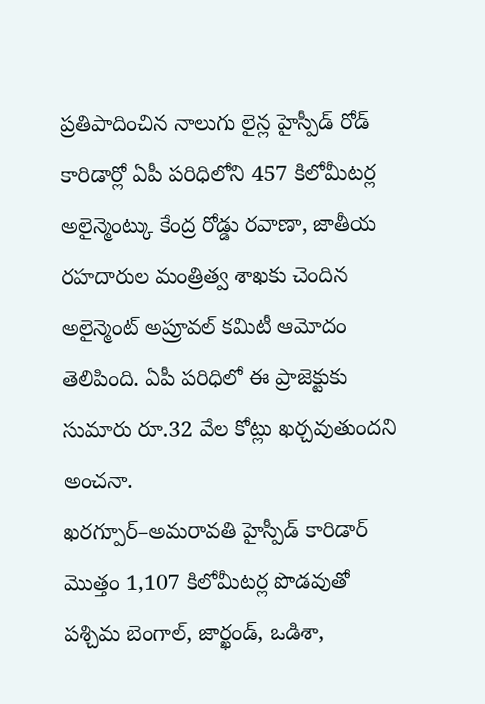ప్రతిపాదించిన నాలుగు లైన్ల హైస్పీడ్ రోడ్ కారిడార్లో ఏపీ పరిధిలోని 457 కిలోమీటర్ల అలైన్మెంట్కు కేంద్ర రోడ్డు రవాణా, జాతీయ రహదారుల మంత్రిత్వ శాఖకు చెందిన అలైన్మెంట్ అప్రూవల్ కమిటీ ఆమోదం తెలిపింది. ఏపీ పరిధిలో ఈ ప్రాజెక్టుకు సుమారు రూ.32 వేల కోట్లు ఖర్చవుతుందని అంచనా.
ఖరగ్పూర్–అమరావతి హైస్పీడ్ కారిడార్ మొత్తం 1,107 కిలోమీటర్ల పొడవుతో పశ్చిమ బెంగాల్, జార్ఖండ్, ఒడిశా,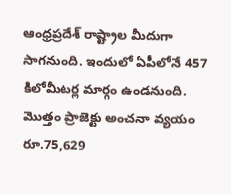ఆంధ్రప్రదేశ్ రాష్ట్రాల మీదుగా సాగనుంది. ఇందులో ఏపీలోనే 457 కిలోమీటర్ల మార్గం ఉండనుంది. మొత్తం ప్రాజెక్టు అంచనా వ్యయం రూ.75,629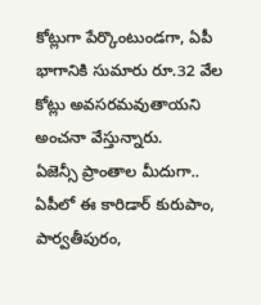కోట్లుగా పేర్కొంటుండగా, ఏపీ భాగానికి సుమారు రూ.32 వేల కోట్లు అవసరమవుతాయని అంచనా వేస్తున్నారు.
ఏజెన్సీ ప్రాంతాల మీదుగా..
ఏపీలో ఈ కారిడార్ కురుపాం, పార్వతీపురం,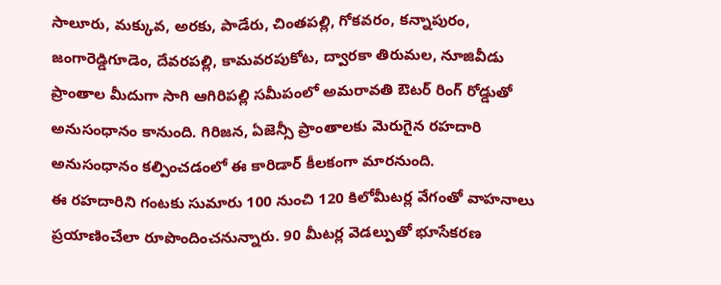సాలూరు, మక్కువ, అరకు, పాడేరు, చింతపల్లి, గోకవరం, కన్నాపురం, జంగారెడ్డిగూడెం, దేవరపల్లి, కామవరపుకోట, ద్వారకా తిరుమల, నూజివీడు ప్రాంతాల మీదుగా సాగి ఆగిరిపల్లి సమీపంలో అమరావతి ఔటర్ రింగ్ రోడ్డుతో అనుసంధానం కానుంది. గిరిజన, ఏజెన్సీ ప్రాంతాలకు మెరుగైన రహదారి అనుసంధానం కల్పించడంలో ఈ కారిడార్ కీలకంగా మారనుంది.
ఈ రహదారిని గంటకు సుమారు 100 నుంచి 120 కిలోమీటర్ల వేగంతో వాహనాలు ప్రయాణించేలా రూపొందించనున్నారు. 90 మీటర్ల వెడల్పుతో భూసేకరణ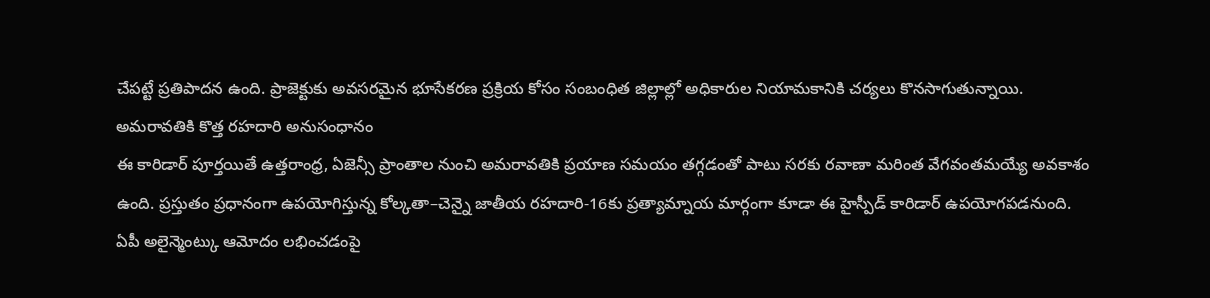చేపట్టే ప్రతిపాదన ఉంది. ప్రాజెక్టుకు అవసరమైన భూసేకరణ ప్రక్రియ కోసం సంబంధిత జిల్లాల్లో అధికారుల నియామకానికి చర్యలు కొనసాగుతున్నాయి.
అమరావతికి కొత్త రహదారి అనుసంధానం
ఈ కారిడార్ పూర్తయితే ఉత్తరాంధ్ర, ఏజెన్సీ ప్రాంతాల నుంచి అమరావతికి ప్రయాణ సమయం తగ్గడంతో పాటు సరకు రవాణా మరింత వేగవంతమయ్యే అవకాశం ఉంది. ప్రస్తుతం ప్రధానంగా ఉపయోగిస్తున్న కోల్కతా–చెన్నై జాతీయ రహదారి-16కు ప్రత్యామ్నాయ మార్గంగా కూడా ఈ హైస్పీడ్ కారిడార్ ఉపయోగపడనుంది.
ఏపీ అలైన్మెంట్కు ఆమోదం లభించడంపై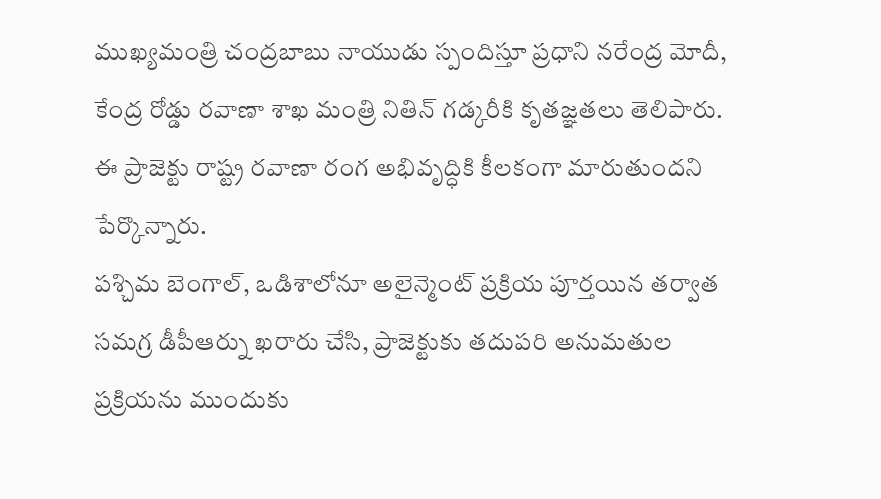ముఖ్యమంత్రి చంద్రబాబు నాయుడు స్పందిస్తూ ప్రధాని నరేంద్ర మోదీ, కేంద్ర రోడ్డు రవాణా శాఖ మంత్రి నితిన్ గడ్కరీకి కృతజ్ఞతలు తెలిపారు. ఈ ప్రాజెక్టు రాష్ట్ర రవాణా రంగ అభివృద్ధికి కీలకంగా మారుతుందని పేర్కొన్నారు.
పశ్చిమ బెంగాల్, ఒడిశాలోనూ అలైన్మెంట్ ప్రక్రియ పూర్తయిన తర్వాత సమగ్ర డీపీఆర్ను ఖరారు చేసి, ప్రాజెక్టుకు తదుపరి అనుమతుల ప్రక్రియను ముందుకు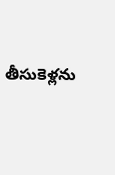తీసుకెళ్లను